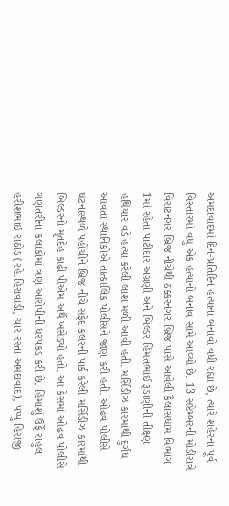અમદાવાદમાં દિન-પ્રતિદિન હત્યાના બનાવો વધી રહ્યા છે, ત્યારે શહેરના પૂર્વ વિસ્તારમાં વધુ એક હત્યાનો બનાવ સામે આવ્યો છે. 13 સપ્ટેમ્બરની મોડીરાત્રે વિરાટનગર બ્રિજ નીચેથી ઠક્કરનગર બ્રિજ પાસે આવેલી કૈલાસધામ વિભાગ 1માં રહેતા પાટીદાર અગ્રણી અને બિલ્ડર હિંમતભાઈ રૂડાણીની તીક્ષ્ણ હથિયાર વડે હત્યા કરેલી લાશ મળી આવી હતી. મર્સિડીઝ કારમાંથી દુર્ગંધ આવતા સ્થાનિકોએ તાત્કાલિક પોલીસને જાણ કરી હતી. ઓઢવ પોલીસે ઘટનાસ્થળે પહોંચીને બ્રિજ નીચે સફેદ કલરની પાર્ક કરેલી મર્સિડીઝ કારમાંથી બિલ્ડરનો મૃતદેહ કાઢી પીએમ અર્થે ખસેડ્યો હતો. આ કેસમાં ઓઢવ પોલીસે ગણતરીના કલાકોમાં ત્રણ આરોપીની ધરપકડ કરી છે. હિંમાશું ઉર્ફે રાહુલ હરીશભાઇ રાઠોડ (રહે.હિરાવાડી, ચાર રસ્તા અમદાવાદ), પપ્પુ હિરાજી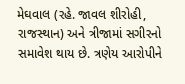મેઘવાલ (રહે. જાવલ શીરોહી, રાજસ્થાન) અને ત્રીજામાં સગીરનો સમાવેશ થાય છે. ત્રણેય આરોપીને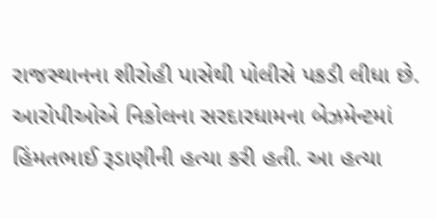રાજસ્થાનના શીરોહી પાસેથી પોલીસે પકડી લીધા છે. આરોપીઓએ નિકોલના સરદારધામના બેઝમેન્ટમાં હિંમતભાઈ રૂડાણીની હત્યા કરી હતી. આ હત્યા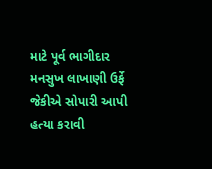માટે પૂર્વ ભાગીદાર મનસુખ લાખાણી ઉર્ફે જેકીએ સોપારી આપી હત્યા કરાવી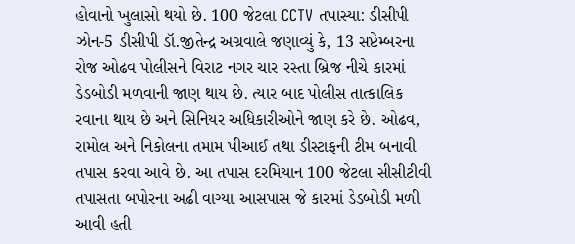હોવાનો ખુલાસો થયો છે. 100 જેટલા CCTV તપાસ્યા: ડીસીપી
ઝોન-5 ડીસીપી ડૉ.જીતેન્દ્ર અગ્રવાલે જણાવ્યું કે, 13 સપ્ટેમ્બરના રોજ ઓઢવ પોલીસને વિરાટ નગર ચાર રસ્તા બ્રિજ નીચે કારમાં ડેડબોડી મળવાની જાણ થાય છે. ત્યાર બાદ પોલીસ તાત્કાલિક રવાના થાય છે અને સિનિયર અધિકારીઓને જાણ કરે છે. ઓઢવ, રામોલ અને નિકોલના તમામ પીઆઈ તથા ડીસ્ટાફની ટીમ બનાવી તપાસ કરવા આવે છે. આ તપાસ દરમિયાન 100 જેટલા સીસીટીવી તપાસતા બપોરના અઢી વાગ્યા આસપાસ જે કારમાં ડેડબોડી મળી આવી હતી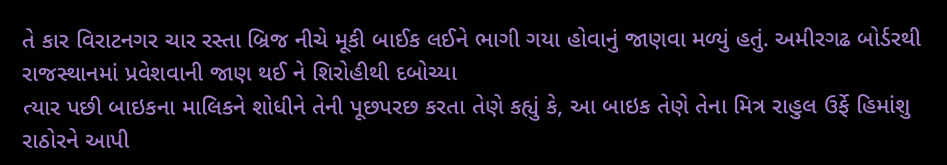તે કાર વિરાટનગર ચાર રસ્તા બ્રિજ નીચે મૂકી બાઈક લઈને ભાગી ગયા હોવાનું જાણવા મળ્યું હતું. અમીરગઢ બોર્ડરથી રાજસ્થાનમાં પ્રવેશવાની જાણ થઈ ને શિરોહીથી દબોચ્યા
ત્યાર પછી બાઇકના માલિકને શોધીને તેની પૂછપરછ કરતા તેણે કહ્યું કે, આ બાઇક તેણે તેના મિત્ર રાહુલ ઉર્ફે હિમાંશુ રાઠોરને આપી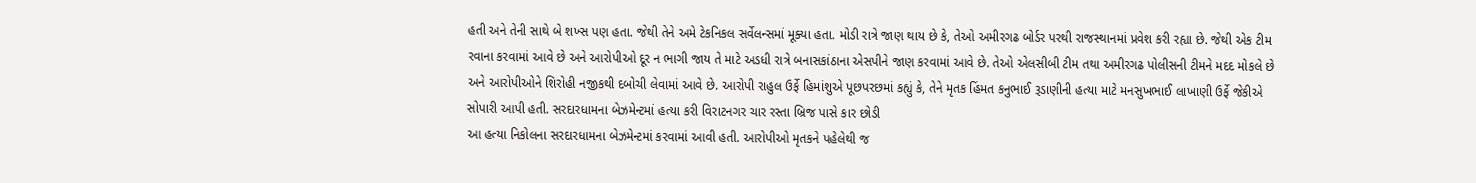હતી અને તેની સાથે બે શખ્સ પણ હતા. જેથી તેને અમે ટેકનિકલ સર્વેલન્સમાં મૂક્યા હતા. મોડી રાત્રે જાણ થાય છે કે, તેઓ અમીરગઢ બોર્ડર પરથી રાજસ્થાનમાં પ્રવેશ કરી રહ્યા છે. જેથી એક ટીમ રવાના કરવામાં આવે છે અને આરોપીઓ દૂર ન ભાગી જાય તે માટે અડધી રાત્રે બનાસકાંઠાના એસપીને જાણ કરવામાં આવે છે. તેઓ એલસીબી ટીમ તથા અમીરગઢ પોલીસની ટીમને મદદ મોકલે છે અને આરોપીઓને શિરોહી નજીકથી દબોચી લેવામાં આવે છે. આરોપી રાહુલ ઉર્ફે હિમાંશુએ પૂછપરછમાં કહ્યું કે, તેને મૃતક હિંમત કનુભાઈ રૂડાણીની હત્યા માટે મનસુખભાઈ લાખાણી ઉર્ફે જેકીએ સોપારી આપી હતી. સરદારધામના બેઝમેન્ટમાં હત્યા કરી વિરાટનગર ચાર રસ્તા બ્રિજ પાસે કાર છોડી
આ હત્યા નિકોલના સરદારધામના બેઝમેન્ટમાં કરવામાં આવી હતી. આરોપીઓ મૃતકને પહેલેથી જ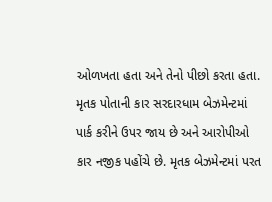ઓળખતા હતા અને તેનો પીછો કરતા હતા. મૃતક પોતાની કાર સરદારધામ બેઝમેન્ટમાં પાર્ક કરીને ઉપર જાય છે અને આરોપીઓ કાર નજીક પહોંચે છે. મૃતક બેઝમેન્ટમાં પરત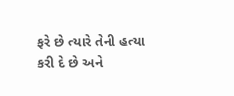ફરે છે ત્યારે તેની હત્યા કરી દે છે અને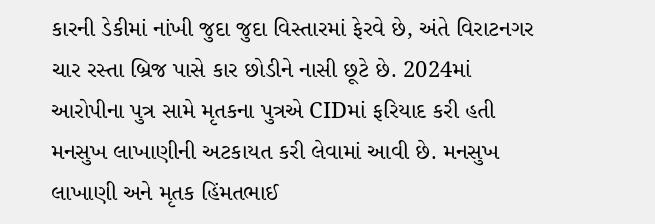કારની ડેકીમાં નાંખી જુદા જુદા વિસ્તારમાં ફેરવે છે, અંતે વિરાટનગર ચાર રસ્તા બ્રિજ પાસે કાર છોડીને નાસી છૂટે છે. 2024માં આરોપીના પુત્ર સામે મૃતકના પુત્રએ CIDમાં ફરિયાદ કરી હતી
મનસુખ લાખાણીની અટકાયત કરી લેવામાં આવી છે. મનસુખ લાખાણી અને મૃતક હિંમતભાઈ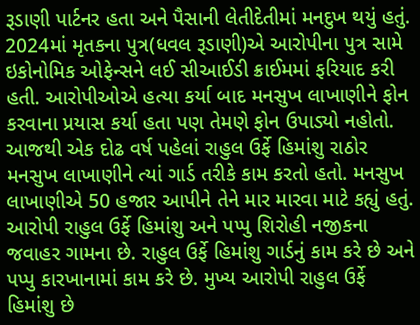રૂડાણી પાર્ટનર હતા અને પૈસાની લેતીદેતીમાં મનદુખ થયું હતું. 2024માં મૃતકના પુત્ર(ધવલ રૂડાણી)એ આરોપીના પુત્ર સામે ઇકોનોમિક ઓફેન્સને લઈ સીઆઈડી ક્રાઈમમાં ફરિયાદ કરી હતી. આરોપીઓએ હત્યા કર્યા બાદ મનસુખ લાખાણીને ફોન કરવાના પ્રયાસ કર્યા હતા પણ તેમણે ફોન ઉપાડ્યો નહોતો. આજથી એક દોઢ વર્ષ પહેલાં રાહુલ ઉર્ફે હિમાંશુ રાઠોર મનસુખ લાખાણીને ત્યાં ગાર્ડ તરીકે કામ કરતો હતો. મનસુખ લાખાણીએ 50 હજાર આપીને તેને માર મારવા માટે કહ્યું હતું. આરોપી રાહુલ ઉર્ફે હિમાંશુ અને પપ્પુ શિરોહી નજીકના જવાહર ગામના છે. રાહુલ ઉર્ફે હિમાંશુ ગાર્ડનું કામ કરે છે અને પપ્પુ કારખાનામાં કામ કરે છે. મુખ્ય આરોપી રાહુલ ઉર્ફે હિમાંશુ છે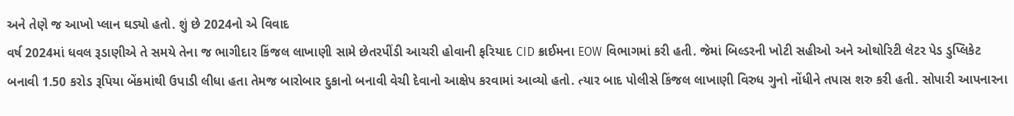અને તેણે જ આખો પ્લાન ઘડ્યો હતો. શું છે 2024નો એ વિવાદ
વર્ષ 2024માં ધવલ રૂડાણીએ તે સમયે તેના જ ભાગીદાર કિંજલ લાખાણી સામે છેતરપીંડી આચરી હોવાની ફરિયાદ CID ક્રાઈમના EOW વિભાગમાં કરી હતી. જેમાં બિલ્ડરની ખોટી સહીઓ અને ઓથોરિટી લેટર પેડ ડુપ્લિકેટ બનાવી 1.50 કરોડ રૂપિયા બેંકમાંથી ઉપાડી લીધા હતા તેમજ બારોબાર દુકાનો બનાવી વેચી દેવાનો આક્ષેપ કરવામાં આવ્યો હતો. ત્યાર બાદ પોલીસે કિંજલ લાખાણી વિરુધ ગુનો નોંધીને તપાસ શરુ કરી હતી. સોપારી આપનારના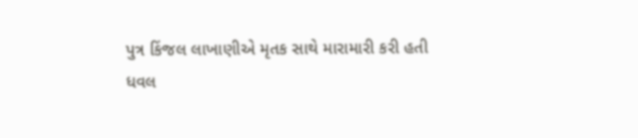પુત્ર કિંજલ લાખાણીએ મૃતક સાથે મારામારી કરી હતી
ધવલ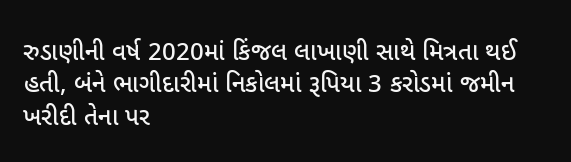રુડાણીની વર્ષ 2020માં કિંજલ લાખાણી સાથે મિત્રતા થઈ હતી, બંને ભાગીદારીમાં નિકોલમાં રૂપિયા 3 કરોડમાં જમીન ખરીદી તેના પર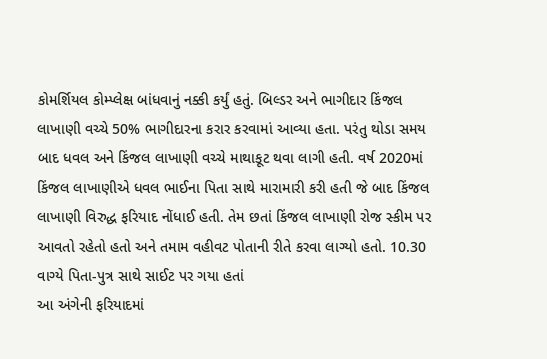કોમર્શિયલ કોમ્પ્લેક્ષ બાંધવાનું નક્કી કર્યું હતું. બિલ્ડર અને ભાગીદાર કિંજલ લાખાણી વચ્ચે 50% ભાગીદારના કરાર કરવામાં આવ્યા હતા. પરંતુ થોડા સમય બાદ ધવલ અને કિંજલ લાખાણી વચ્ચે માથાકૂટ થવા લાગી હતી. વર્ષ 2020માં કિંજલ લાખાણીએ ધવલ ભાઈના પિતા સાથે મારામારી કરી હતી જે બાદ કિંજલ લાખાણી વિરુદ્ધ ફરિયાદ નોંધાઈ હતી. તેમ છતાં કિંજલ લાખાણી રોજ સ્કીમ પર આવતો રહેતો હતો અને તમામ વહીવટ પોતાની રીતે કરવા લાગ્યો હતો. 10.30 વાગ્યે પિતા-પુત્ર સાથે સાઈટ પર ગયા હતાં
આ અંગેની ફરિયાદમાં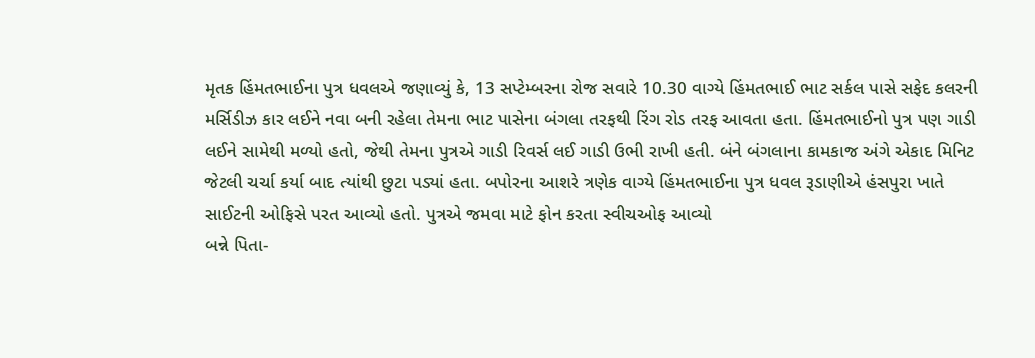મૃતક હિંમતભાઈના પુત્ર ધવલએ જણાવ્યું કે, 13 સપ્ટેમ્બરના રોજ સવારે 10.30 વાગ્યે હિંમતભાઈ ભાટ સર્કલ પાસે સફેદ કલરની મર્સિડીઝ કાર લઈને નવા બની રહેલા તેમના ભાટ પાસેના બંગલા તરફથી રિંગ રોડ તરફ આવતા હતા. હિંમતભાઈનો પુત્ર પણ ગાડી લઈને સામેથી મળ્યો હતો, જેથી તેમના પુત્રએ ગાડી રિવર્સ લઈ ગાડી ઉભી રાખી હતી. બંને બંગલાના કામકાજ અંગે એકાદ મિનિટ જેટલી ચર્ચા કર્યા બાદ ત્યાંથી છુટા પડ્યાં હતા. બપોરના આશરે ત્રણેક વાગ્યે હિંમતભાઈના પુત્ર ધવલ રૂડાણીએ હંસપુરા ખાતે સાઈટની ઓફિસે પરત આવ્યો હતો. પુત્રએ જમવા માટે ફોન કરતા સ્વીચઓફ આવ્યો
બન્ને પિતા-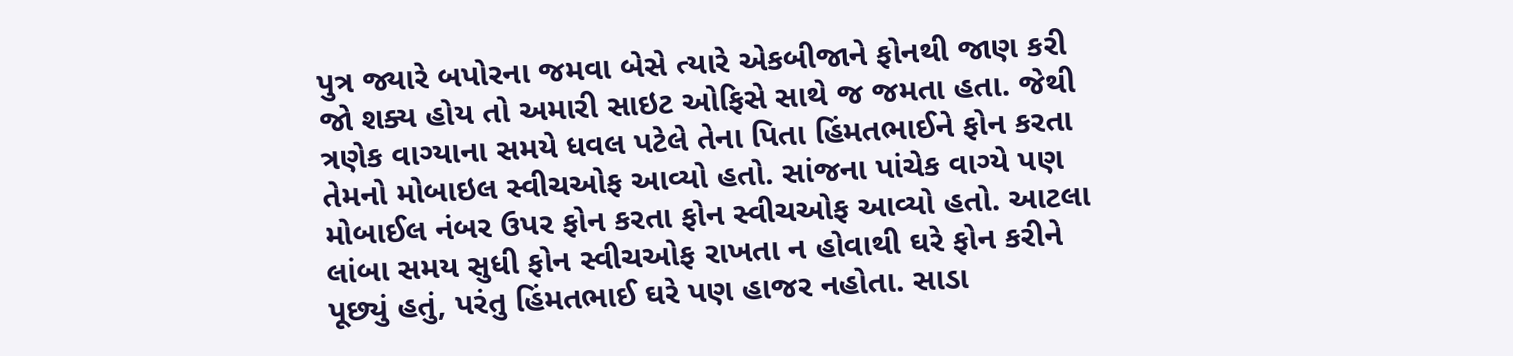પુત્ર જ્યારે બપોરના જમવા બેસે ત્યારે એકબીજાને ફોનથી જાણ કરી જો શક્ય હોય તો અમારી સાઇટ ઓફિસે સાથે જ જમતા હતા. જેથી ત્રણેક વાગ્યાના સમયે ધવલ પટેલે તેના પિતા હિંમતભાઈને ફોન કરતા તેમનો મોબાઇલ સ્વીચઓફ આવ્યો હતો. સાંજના પાંચેક વાગ્યે પણ મોબાઈલ નંબર ઉપર ફોન કરતા ફોન સ્વીચઓફ આવ્યો હતો. આટલા લાંબા સમય સુધી ફોન સ્વીચઓફ રાખતા ન હોવાથી ઘરે ફોન કરીને પૂછ્યું હતું, પરંતુ હિંમતભાઈ ઘરે પણ હાજર નહોતા. સાડા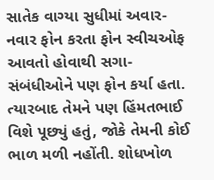સાતેક વાગ્યા સુધીમાં અવાર-નવાર ફોન કરતા ફોન સ્વીચઓફ આવતો હોવાથી સગા-સંબંધીઓને પણ ફોન કર્યા હતા. ત્યારબાદ તેમને પણ હિંમતભાઈ વિશે પૂછ્યું હતું, જોકે તેમની કોઈ ભાળ મળી નહોંતી. શોધખોળ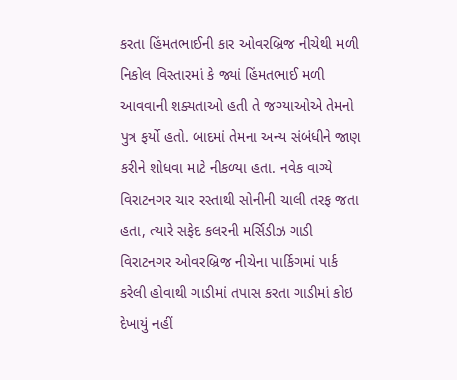કરતા હિંમતભાઈની કાર ઓવરબ્રિજ નીચેથી મળી
નિકોલ વિસ્તારમાં કે જ્યાં હિંમતભાઈ મળી આવવાની શક્યતાઓ હતી તે જગ્યાઓએ તેમનો પુત્ર ફર્યો હતો. બાદમાં તેમના અન્ય સંબંધીને જાણ કરીને શોધવા માટે નીકળ્યા હતા. નવેક વાગ્યે વિરાટનગર ચાર રસ્તાથી સોનીની ચાલી તરફ જતા હતા, ત્યારે સફેદ કલરની મર્સિડીઝ ગાડી વિરાટનગર ઓવરબ્રિજ નીચેના પાર્કિગમાં પાર્ક કરેલી હોવાથી ગાડીમાં તપાસ કરતા ગાડીમાં કોઇ દેખાયું નહીં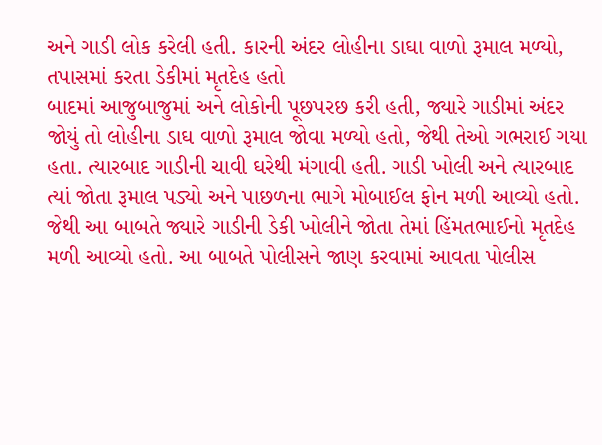અને ગાડી લોક કરેલી હતી. કારની અંદર લોહીના ડાઘા વાળો રૂમાલ મળ્યો, તપાસમાં કરતા ડેકીમાં મૃતદેહ હતો
બાદમાં આજુબાજુમાં અને લોકોની પૂછપરછ કરી હતી, જ્યારે ગાડીમાં અંદર જોયું તો લોહીના ડાઘ વાળો રૂમાલ જોવા મળ્યો હતો, જેથી તેઓ ગભરાઈ ગયા હતા. ત્યારબાદ ગાડીની ચાવી ઘરેથી મંગાવી હતી. ગાડી ખોલી અને ત્યારબાદ ત્યાં જોતા રૂમાલ પડ્યો અને પાછળના ભાગે મોબાઈલ ફોન મળી આવ્યો હતો. જેથી આ બાબતે જ્યારે ગાડીની ડેકી ખોલીને જોતા તેમાં હિંમતભાઈનો મૃતદેહ મળી આવ્યો હતો. આ બાબતે પોલીસને જાણ કરવામાં આવતા પોલીસ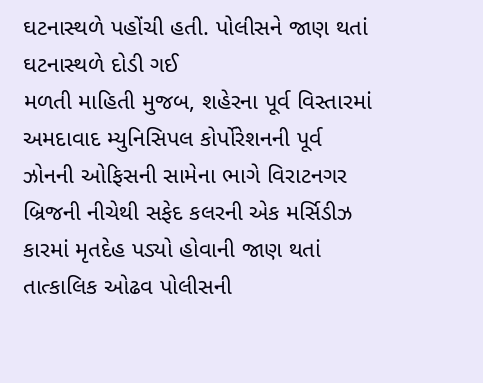ઘટનાસ્થળે પહોંચી હતી. પોલીસને જાણ થતાં ઘટનાસ્થળે દોડી ગઈ
મળતી માહિતી મુજબ, શહેરના પૂર્વ વિસ્તારમાં અમદાવાદ મ્યુનિસિપલ કોર્પોરેશનની પૂર્વ ઝોનની ઓફિસની સામેના ભાગે વિરાટનગર બ્રિજની નીચેથી સફેદ કલરની એક મર્સિડીઝ કારમાં મૃતદેહ પડ્યો હોવાની જાણ થતાં તાત્કાલિક ઓઢવ પોલીસની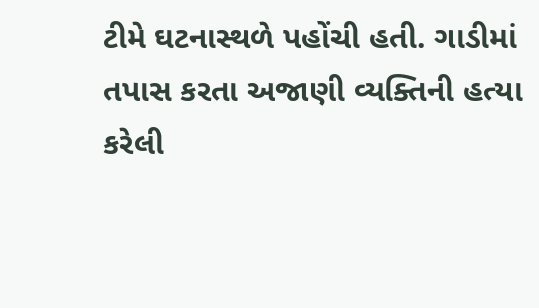ટીમે ઘટનાસ્થળે પહોંચી હતી. ગાડીમાં તપાસ કરતા અજાણી વ્યક્તિની હત્યા કરેલી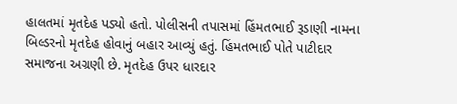હાલતમાં મૃતદેહ પડ્યો હતો. પોલીસની તપાસમાં હિંમતભાઈ રૂડાણી નામના બિલ્ડરનો મૃતદેહ હોવાનું બહાર આવ્યું હતું. હિંમતભાઈ પોતે પાટીદાર સમાજના અગ્રણી છે. મૃતદેહ ઉપર ધારદાર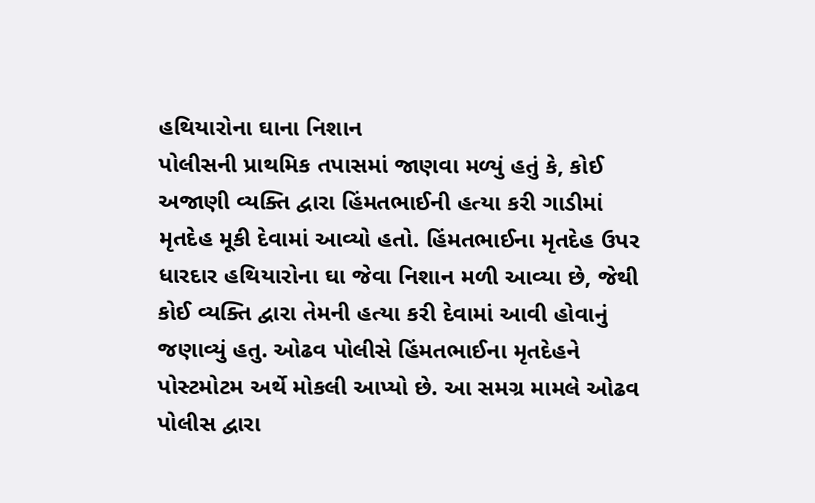હથિયારોના ઘાના નિશાન
પોલીસની પ્રાથમિક તપાસમાં જાણવા મળ્યું હતું કે, કોઈ અજાણી વ્યક્તિ દ્વારા હિંમતભાઈની હત્યા કરી ગાડીમાં મૃતદેહ મૂકી દેવામાં આવ્યો હતો. હિંમતભાઈના મૃતદેહ ઉપર ધારદાર હથિયારોના ઘા જેવા નિશાન મળી આવ્યા છે, જેથી કોઈ વ્યક્તિ દ્વારા તેમની હત્યા કરી દેવામાં આવી હોવાનું જણાવ્યું હતુ. ઓઢવ પોલીસે હિંમતભાઈના મૃતદેહને પોસ્ટમોટમ અર્થે મોકલી આપ્યો છે. આ સમગ્ર મામલે ઓઢવ પોલીસ દ્વારા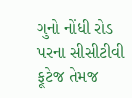ગુનો નોંધી રોડ પરના સીસીટીવી ફૂટેજ તેમજ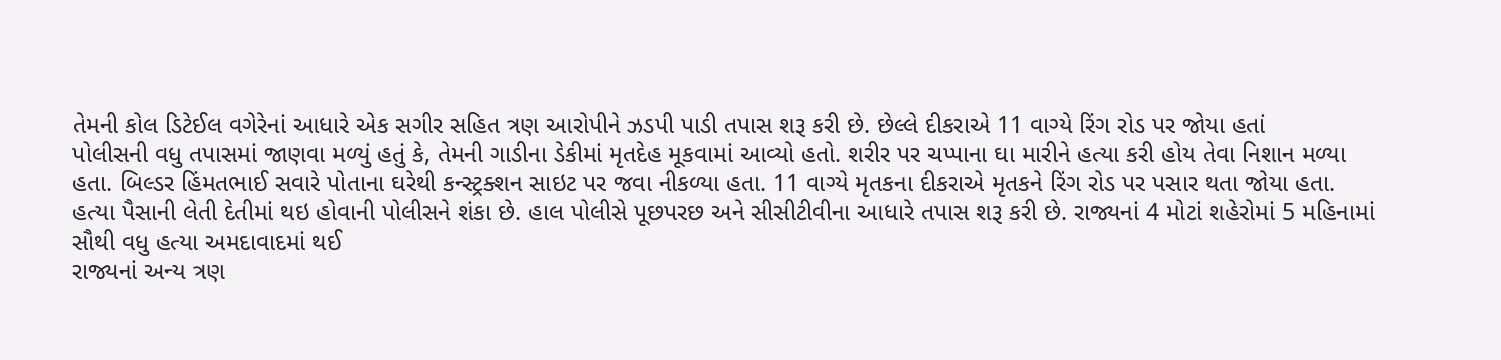તેમની કોલ ડિટેઈલ વગેરેનાં આધારે એક સગીર સહિત ત્રણ આરોપીને ઝડપી પાડી તપાસ શરૂ કરી છે. છેલ્લે દીકરાએ 11 વાગ્યે રિંગ રોડ પર જોયા હતાં
પોલીસની વધુ તપાસમાં જાણવા મળ્યું હતું કે, તેમની ગાડીના ડેકીમાં મૃતદેહ મૂકવામાં આવ્યો હતો. શરીર પર ચપ્પાના ઘા મારીને હત્યા કરી હોય તેવા નિશાન મળ્યા હતા. બિલ્ડર હિંમતભાઈ સવારે પોતાના ઘરેથી કન્સ્ટ્રક્શન સાઇટ પર જવા નીકળ્યા હતા. 11 વાગ્યે મૃતકના દીકરાએ મૃતકને રિંગ રોડ પર પસાર થતા જોયા હતા. હત્યા પૈસાની લેતી દેતીમાં થઇ હોવાની પોલીસને શંકા છે. હાલ પોલીસે પૂછપરછ અને સીસીટીવીના આધારે તપાસ શરૂ કરી છે. રાજ્યનાં 4 મોટાં શહેરોમાં 5 મહિનામાં સૌથી વધુ હત્યા અમદાવાદમાં થઈ
રાજ્યનાં અન્ય ત્રણ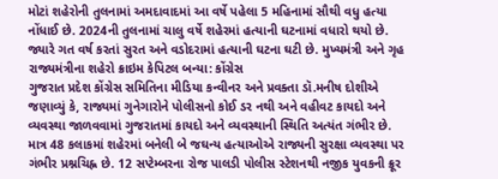મોટાં શહેરોની તુલનામાં અમદાવાદમાં આ વર્ષે પહેલા 5 મહિનામાં સૌથી વધુ હત્યા નોંધાઈ છે. 2024ની તુલનામાં ચાલુ વર્ષે શહેરમાં હત્યાની ઘટનામાં વધારો થયો છે. જ્યારે ગત વર્ષ કરતાં સુરત અને વડોદરામાં હત્યાની ઘટના ઘટી છે. મુખ્યમંત્રી અને ગૃહ રાજ્યમંત્રીના શહેરો ક્રાઇમ કેપિટલ બન્યા: કોંગ્રેસ
ગુજરાત પ્રદેશ કોંગ્રેસ સમિતિના મીડિયા કન્વીનર અને પ્રવક્તા ડૉ.મનીષ દોશીએ જણાવ્યું કે, રાજ્યમાં ગુનેગારોને પોલીસનો કોઈ ડર નથી અને વહીવટ કાયદો અને વ્યવસ્થા જાળવવામાં ગુજરાતમાં કાયદો અને વ્યવસ્થાની સ્થિતિ અત્યંત ગંભીર છે. માત્ર 48 કલાકમાં શહેરમાં બનેલી બે જઘન્ય હત્યાઓએ રાજ્યની સુરક્ષા વ્યવસ્થા પર ગંભીર પ્રશ્નચિહ્ન છે. 12 સપ્ટેમ્બરના રોજ પાલડી પોલીસ સ્ટેશનથી નજીક યુવકની ક્રૂર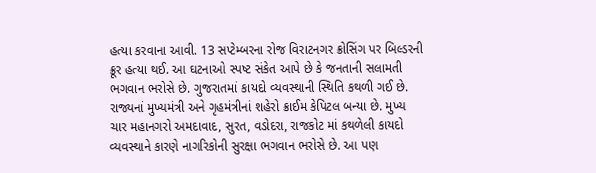હત્યા કરવાના આવી. 13 સપ્ટેમ્બરના રોજ વિરાટનગર ક્રોસિંગ પર બિલ્ડરની ક્રૂર હત્યા થઈ. આ ઘટનાઓ સ્પષ્ટ સંકેત આપે છે કે જનતાની સલામતી ભગવાન ભરોસે છે. ગુજરાતમાં કાયદો વ્યવસ્થાની સ્થિતિ કથળી ગઈ છે. રાજ્યનાં મુખ્યમંત્રી અને ગૃહમંત્રીનાં શહેરો ક્રાઈમ કેપિટલ બન્યા છે. મુખ્ય ચાર મહાનગરો અમદાવાદ, સુરત, વડોદરા, રાજકોટ માં કથળેલી કાયદો વ્યવસ્થાને કારણે નાગરિકોની સુરક્ષા ભગવાન ભરોસે છે. આ પણ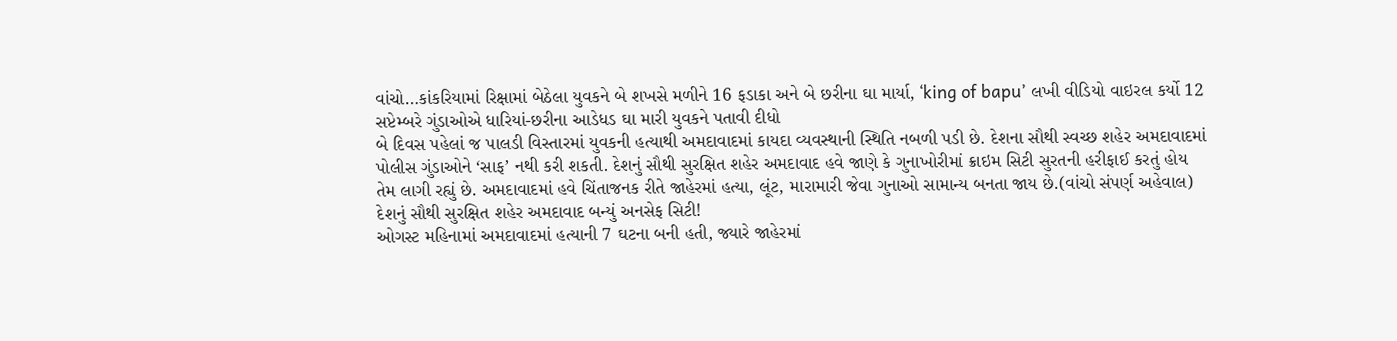વાંચો…કાંકરિયામાં રિક્ષામાં બેઠેલા યુવકને બે શખસે મળીને 16 ફડાકા અને બે છરીના ઘા માર્યા, ‘king of bapu’ લખી વીડિયો વાઇરલ કર્યો 12 સપ્ટેમ્બરે ગુંડાઓએ ધારિયાં-છરીના આડેધડ ઘા મારી યુવકને પતાવી દીધો
બે દિવસ પહેલાં જ પાલડી વિસ્તારમાં યુવકની હત્યાથી અમદાવાદમાં કાયદા વ્યવસ્થાની સ્થિતિ નબળી પડી છે. દેશના સૌથી સ્વચ્છ શહેર અમદાવાદમાં પોલીસ ગુંડાઓને ‘સાફ’ નથી કરી શકતી. દેશનું સૌથી સુરક્ષિત શહેર અમદાવાદ હવે જાણે કે ગુનાખોરીમાં ક્રાઇમ સિટી સુરતની હરીફાઈ કરતું હોય તેમ લાગી રહ્યું છે. અમદાવાદમાં હવે ચિંતાજનક રીતે જાહેરમાં હત્યા, લૂંટ, મારામારી જેવા ગુનાઓ સામાન્ય બનતા જાય છે.(વાંચો સંપર્ણ અહેવાલ) દેશનું સૌથી સુરક્ષિત શહેર અમદાવાદ બન્યું અનસેફ સિટી!
ઓગસ્ટ મહિનામાં અમદાવાદમાં હત્યાની 7 ઘટના બની હતી, જ્યારે જાહેરમાં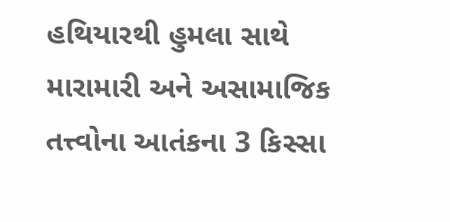હથિયારથી હુમલા સાથે મારામારી અને અસામાજિક તત્ત્વોના આતંકના 3 કિસ્સા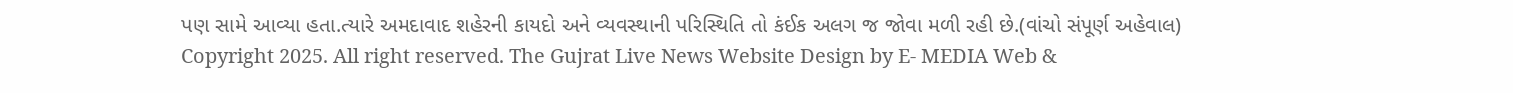પણ સામે આવ્યા હતા.ત્યારે અમદાવાદ શહેરની કાયદો અને વ્યવસ્થાની પરિસ્થિતિ તો કંઈક અલગ જ જોવા મળી રહી છે.(વાંચો સંપૂર્ણ અહેવાલ)
Copyright 2025. All right reserved. The Gujrat Live News Website Design by E- MEDIA Web &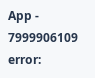App - 7999906109
error: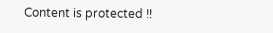Content is protected !!